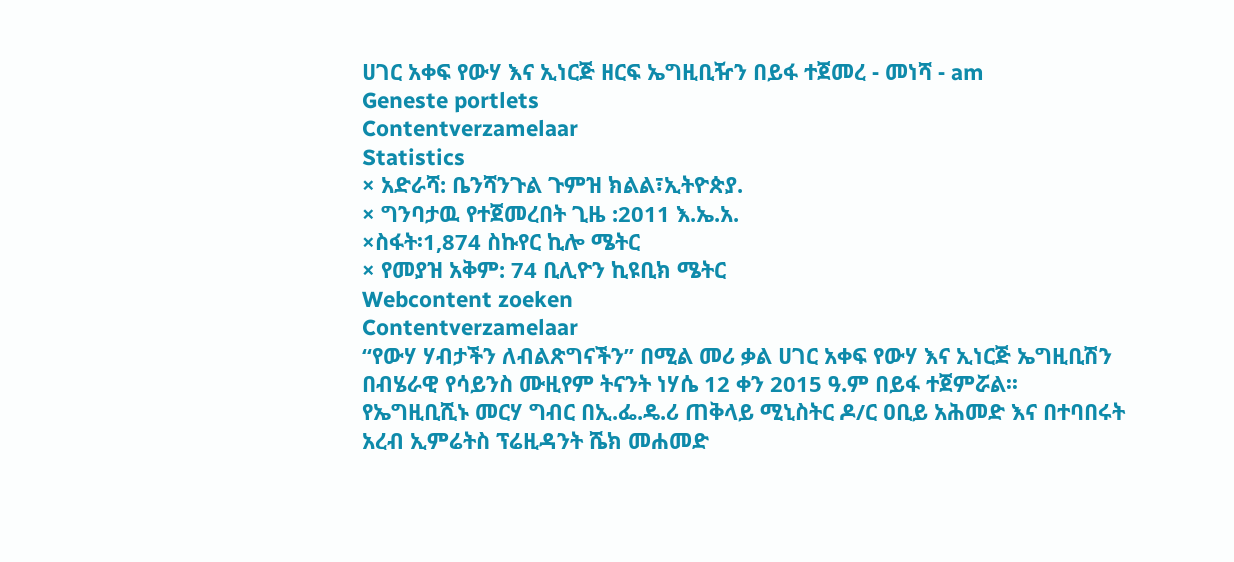ሀገር አቀፍ የውሃ እና ኢነርጅ ዘርፍ ኤግዚቢዥን በይፋ ተጀመረ - መነሻ - am
Geneste portlets
Contentverzamelaar
Statistics
× አድራሻ: ቤንሻንጉል ጉምዝ ክልል፣ኢትዮጵያ.
× ግንባታዉ የተጀመረበት ጊዜ :2011 እ.ኤ.አ.
×ስፋት፡1,874 ስኩየር ኪሎ ሜትር
× የመያዝ አቅም: 74 ቢሊዮን ኪዩቢክ ሜትር
Webcontent zoeken
Contentverzamelaar
“የውሃ ሃብታችን ለብልጽግናችን” በሚል መሪ ቃል ሀገር አቀፍ የውሃ እና ኢነርጅ ኤግዚቢሽን በብሄራዊ የሳይንስ ሙዚየም ትናንት ነሃሴ 12 ቀን 2015 ዓ.ም በይፋ ተጀምሯል፡፡
የኤግዚቢሺኑ መርሃ ግብር በኢ.ፌ.ዴ.ሪ ጠቅላይ ሚኒስትር ዶ/ር ዐቢይ አሕመድ እና በተባበሩት አረብ ኢምሬትስ ፕሬዚዳንት ሼክ መሐመድ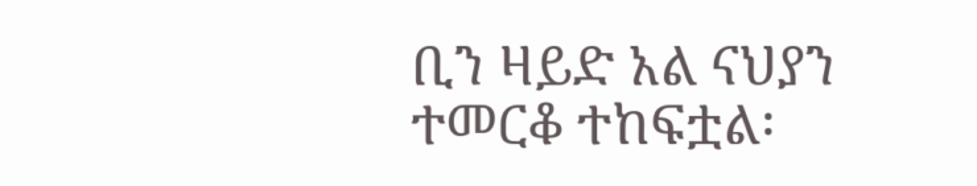ቢን ዛይድ አል ናህያን ተመርቆ ተከፍቷል፡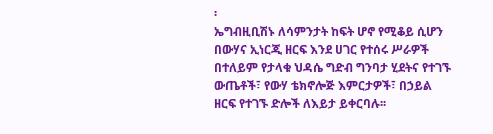፡
ኤግብዚቢሽኑ ለሳምንታት ከፍት ሆኖ የሚቆይ ሲሆን በውሃና ኢነርጂ ዘርፍ እንደ ሀገር የተሰሩ ሥራዎች በተለይም የታላቁ ህዳሴ ግድብ ግንባታ ሂደትና የተገኙ ውጤቶች፣ የውሃ ቴክኖሎጅ እምርታዎች፣ በኃይል ዘርፍ የተገኙ ድሎች ለእይታ ይቀርባሉ፡፡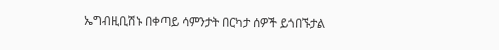ኤግብዚቢሽኑ በቀጣይ ሳምንታት በርካታ ሰዎች ይጎበኙታል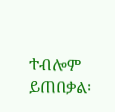ተብሎም ይጠበቃል፡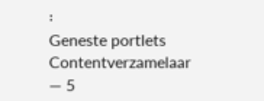፡
Geneste portlets
Contentverzamelaar
— 5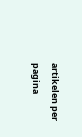artikelen per pagina